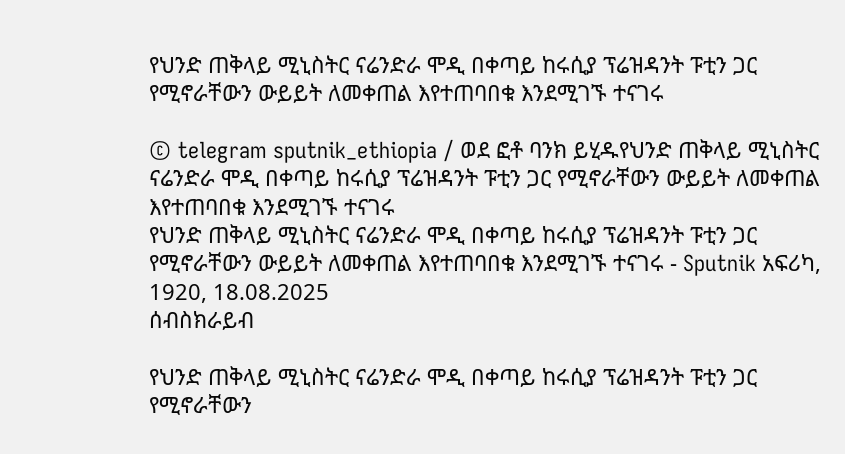የህንድ ጠቅላይ ሚኒስትር ናሬንድራ ሞዲ በቀጣይ ከሩሲያ ፕሬዝዳንት ፑቲን ጋር የሚኖራቸውን ውይይት ለመቀጠል እየተጠባበቁ እንደሚገኙ ተናገሩ

© telegram sputnik_ethiopia / ወደ ፎቶ ባንክ ይሂዱየህንድ ጠቅላይ ሚኒስትር ናሬንድራ ሞዲ በቀጣይ ከሩሲያ ፕሬዝዳንት ፑቲን ጋር የሚኖራቸውን ውይይት ለመቀጠል እየተጠባበቁ እንደሚገኙ ተናገሩ
የህንድ ጠቅላይ ሚኒስትር ናሬንድራ ሞዲ በቀጣይ ከሩሲያ ፕሬዝዳንት ፑቲን ጋር የሚኖራቸውን ውይይት ለመቀጠል እየተጠባበቁ እንደሚገኙ ተናገሩ - Sputnik አፍሪካ, 1920, 18.08.2025
ሰብስክራይብ

የህንድ ጠቅላይ ሚኒስትር ናሬንድራ ሞዲ በቀጣይ ከሩሲያ ፕሬዝዳንት ፑቲን ጋር የሚኖራቸውን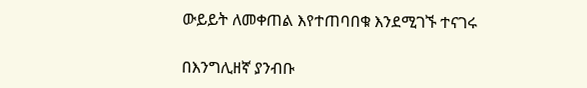ውይይት ለመቀጠል እየተጠባበቁ እንደሚገኙ ተናገሩ

በእንግሊዘኛ ያንብቡ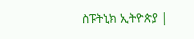ስፑትኒክ ኢትዮጵያ |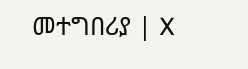መተግበሪያ | X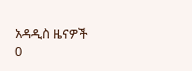አዳዲስ ዜናዎች
0